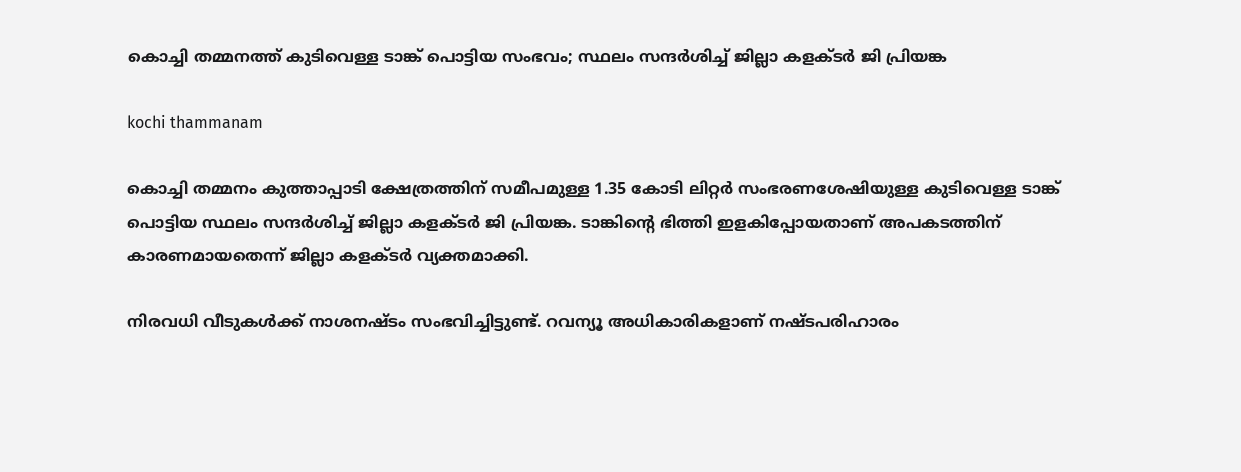കൊച്ചി തമ്മനത്ത് കുടിവെള്ള ടാങ്ക് പൊട്ടിയ സംഭവം; സ്ഥലം സന്ദര്‍ശിച്ച് ജില്ലാ കളക്ടര്‍ ജി പ്രിയങ്ക

kochi thammanam

കൊച്ചി തമ്മനം കുത്താപ്പാടി ക്ഷേത്രത്തിന് സമീപമുള്ള 1.35 കോടി ലിറ്റര്‍ സംഭരണശേഷിയുള്ള കുടിവെള്ള ടാങ്ക് പൊട്ടിയ സ്ഥലം സന്ദര്‍ശിച്ച് ജില്ലാ കളക്ടര്‍ ജി പ്രിയങ്ക. ടാങ്കിന്റെ ഭിത്തി ഇളകിപ്പോയതാണ് അപകടത്തിന് കാരണമായതെന്ന് ജില്ലാ കളക്ടര്‍ വ്യക്തമാക്കി.

നിരവധി വീടുകള്‍ക്ക് നാശനഷ്ടം സംഭവിച്ചിട്ടുണ്ട്. റവന്യൂ അധികാരികളാണ് നഷ്ടപരിഹാരം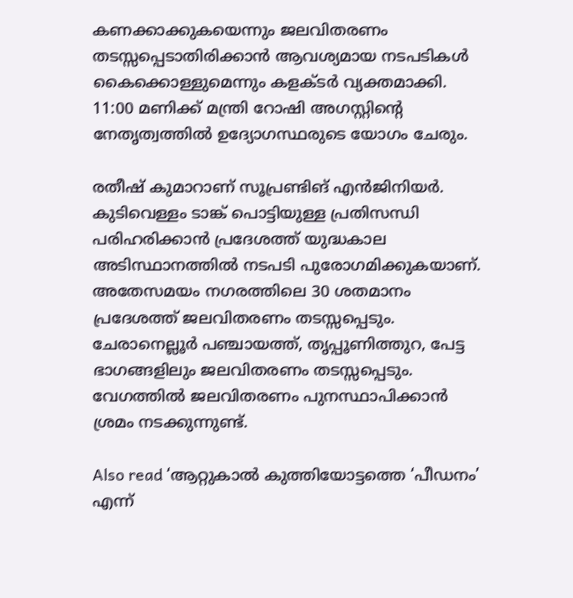കണക്കാക്കുകയെന്നും ജലവിതരണം തടസ്സപ്പെടാതിരിക്കാന്‍ ആവശ്യമായ നടപടികള്‍ കൈക്കൊള്ളുമെന്നും കളക്ടര്‍ വ്യക്തമാക്കി. 11:00 മണിക്ക് മന്ത്രി റോഷി അഗസ്റ്റിന്റെ നേതൃത്വത്തില്‍ ഉദ്യോഗസ്ഥരുടെ യോഗം ചേരും.

രതീഷ് കുമാറാണ് സൂപ്രണ്ടിങ് എന്‍ജിനിയര്‍. കുടിവെള്ളം ടാങ്ക് പൊട്ടിയുള്ള പ്രതിസന്ധി പരിഹരിക്കാന്‍ പ്രദേശത്ത് യുദ്ധകാല അടിസ്ഥാനത്തില്‍ നടപടി പുരോഗമിക്കുകയാണ്. അതേസമയം നഗരത്തിലെ 30 ശതമാനം പ്രദേശത്ത് ജലവിതരണം തടസ്സപ്പെടും. ചേരാനെല്ലൂര്‍ പഞ്ചായത്ത്, തൃപ്പൂണിത്തുറ, പേട്ട ഭാഗങ്ങളിലും ജലവിതരണം തടസ്സപ്പെടും. വേഗത്തില്‍ ജലവിതരണം പുനസ്ഥാപിക്കാന്‍ ശ്രമം നടക്കുന്നുണ്ട്.

Also read ‘ആറ്റുകാൽ കുത്തിയോട്ടത്തെ ‘പീഡനം’ എന്ന്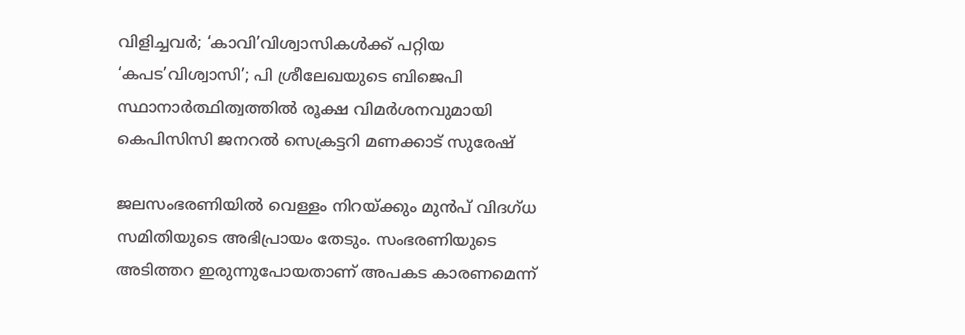വിളിച്ചവർ; ‘കാവി’വിശ്വാസികൾക്ക് പറ്റിയ ‘കപട’വിശ്വാസി’; പി ശ്രീലേഖയുടെ ബിജെപി സ്ഥാനാർത്ഥിത്വത്തിൽ രൂക്ഷ വിമർശനവുമായി കെപിസിസി ജനറൽ സെക്രട്ടറി മണക്കാട് സുരേഷ്

ജലസംഭരണിയില്‍ വെള്ളം നിറയ്ക്കും മുന്‍പ് വിദഗ്ധ സമിതിയുടെ അഭിപ്രായം തേടും. സംഭരണിയുടെ അടിത്തറ ഇരുന്നുപോയതാണ് അപകട കാരണമെന്ന്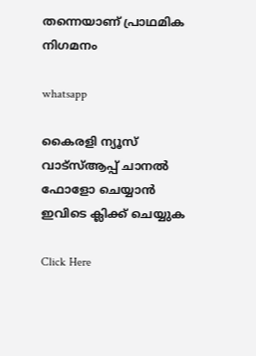തന്നെയാണ് പ്രാഥമിക നിഗമനം

whatsapp

കൈരളി ന്യൂസ് വാട്‌സ്ആപ്പ് ചാനല്‍ ഫോളോ ചെയ്യാന്‍ ഇവിടെ ക്ലിക്ക് ചെയ്യുക

Click Here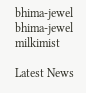bhima-jewel
bhima-jewel
milkimist

Latest News